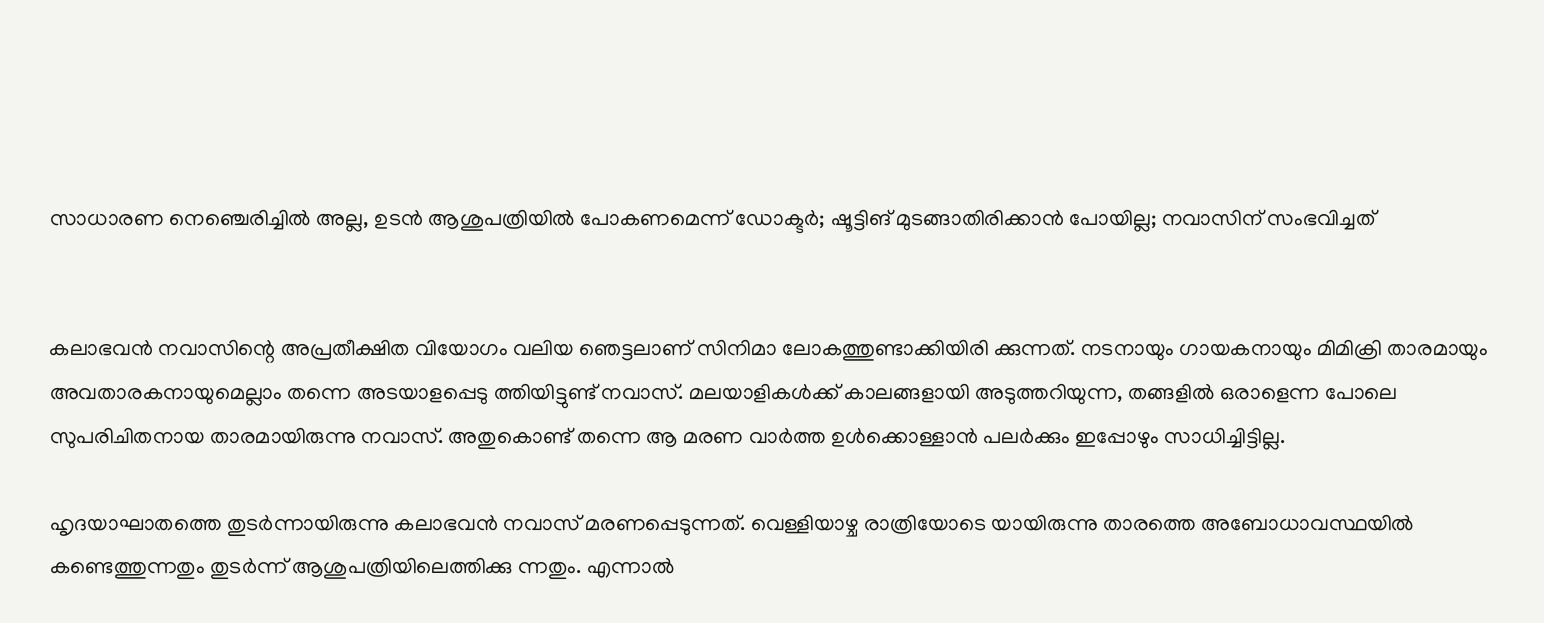സാധാരണ നെഞ്ചെരിച്ചില്‍ അല്ല, ഉടന്‍ ആശുപത്രിയില്‍ പോകണമെന്ന് ഡോക്ടര്‍; ഷൂട്ടിങ് മുടങ്ങാതിരിക്കാന്‍ പോയില്ല; നവാസിന് സംഭവിച്ചത്


കലാഭവന്‍ നവാസിന്റെ അപ്രതീക്ഷിത വിയോഗം വലിയ ഞെട്ടലാണ് സിനിമാ ലോകത്തുണ്ടാക്കിയിരി ക്കുന്നത്. നടനായും ഗായകനായും മിമിക്രി താരമായും അവതാരകനായുമെല്ലാം തന്നെ അടയാളപ്പെടു ത്തിയിട്ടുണ്ട് നവാസ്. മലയാളികള്‍ക്ക് കാലങ്ങളായി അടുത്തറിയുന്ന, തങ്ങളില്‍ ഒരാളെന്ന പോലെ സുപരിചിതനായ താരമായിരുന്നു നവാസ്. അതുകൊണ്ട് തന്നെ ആ മരണ വാര്‍ത്ത ഉള്‍ക്കൊള്ളാന്‍ പലര്‍ക്കും ഇപ്പോഴും സാധിച്ചിട്ടില്ല.

ഹൃദയാഘാതത്തെ തുടര്‍ന്നായിരുന്നു കലാഭവന്‍ നവാസ് മരണപ്പെടുന്നത്. വെള്ളിയാഴ്ച രാത്രിയോടെ യായിരുന്നു താരത്തെ അബോധാവസ്ഥയില്‍ കണ്ടെത്തുന്നതും തുടര്‍ന്ന് ആശുപത്രിയിലെത്തിക്കു ന്നതും. എന്നാല്‍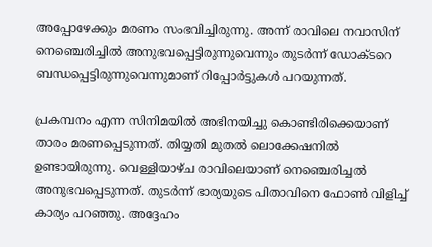അപ്പോഴേക്കും മരണം സംഭവിച്ചിരുന്നു. അന്ന് രാവിലെ നവാസിന് നെഞ്ചെരിച്ചില്‍ അനുഭവപ്പെട്ടിരുന്നുവെന്നും തുടര്‍ന്ന് ഡോക്ടറെ ബന്ധപ്പെട്ടിരുന്നുവെന്നുമാണ് റിപ്പോര്‍ട്ടുകള്‍ പറയുന്നത്.

പ്രകമ്പനം എന്ന സിനിമയില്‍ അഭിനയിച്ചു കൊണ്ടിരിക്കെയാണ് താരം മരണപ്പെടുന്നത്. തിയ്യതി മുതല്‍ ലൊക്കേഷനില്‍ ഉണ്ടായിരുന്നു. വെള്ളിയാഴ്ച രാവിലെയാണ് നെഞ്ചെരിച്ചല്‍ അനുഭവപ്പെടുന്നത്. തുടര്‍ന്ന് ഭാര്യയുടെ പിതാവിനെ ഫോണ്‍ വിളിച്ച് കാര്യം പറഞ്ഞു. അദ്ദേഹം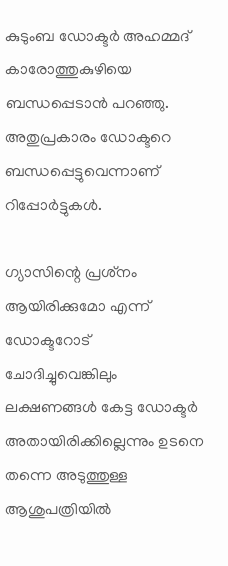കുടുംബ ഡോക്ടര്‍ അഹമ്മദ് കാരോത്തുകുഴിയെ ബന്ധപ്പെടാന്‍ പറഞ്ഞു. അതുപ്രകാരം ഡോക്ടറെ ബന്ധപ്പെട്ടുവെന്നാണ് റിപ്പോര്‍ട്ടുകള്‍.

ഗ്യാസിന്റെ പ്രശ്‌നം ആയിരിക്കുമോ എന്ന് ഡോക്ടറോട് ചോദിച്ചുവെങ്കിലും ലക്ഷണങ്ങള്‍ കേട്ട ഡോക്ടര്‍ അതായിരിക്കില്ലെന്നും ഉടനെ തന്നെ അടുത്തുള്ള ആശുപത്രിയില്‍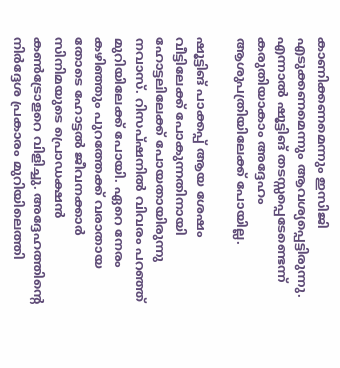കാണിക്കണമെന്നും ഇസിജി എടുക്കണമെന്നും ആവശ്യപ്പെട്ടിരുന്നു. എന്നാല്‍ ഷൂട്ടിങ് തടസ്സപ്പെടേണ്ടെന്ന് കരുതിയാകാം അദ്ദേഹം ആശുപത്രിയിലേക്ക് പോയില്ല.

ഷൂട്ടിങ് പാക്കപ്പ് ആയ ശേഷം വീട്ടിലേക്ക് പോകുന്നതിനായി ഹോട്ടലിലേക്ക് പോയതായിരുന്നു നവാസ്. റിസപ്ഷനില്‍ വിവരം പറഞ്ഞ് മുറിയിലേക്ക് പോയി. ഏറെ നേരം കഴിഞ്ഞും പുറത്തേക്ക് വരാതായ തോടെ ഹോട്ടല്‍ ജീവനക്കാര്‍ സിനിമയുടെ പ്രൊഡക്ഷന്‍ കണ്‍ട്രോളറെ വിളിച്ചു. അദ്ദേഹത്തിന്റെ നിര്‍ദ്ദേശ പ്രകാരം മുറിയിലെത്തി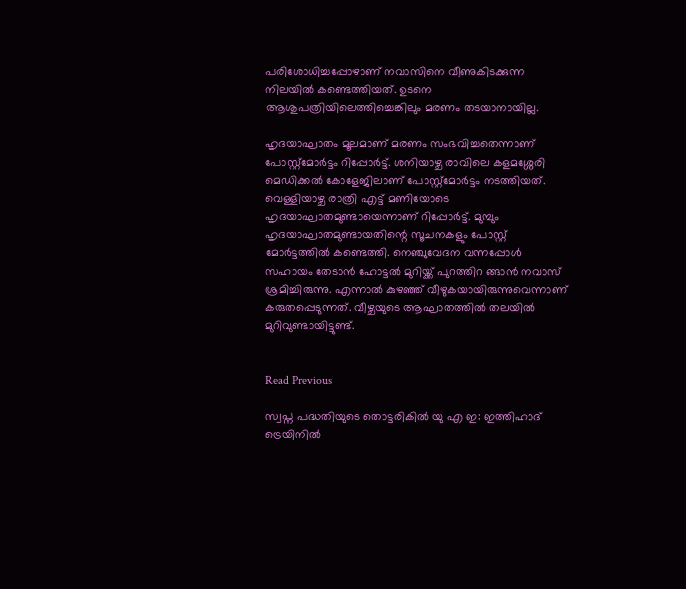പരിശോധിച്ചപ്പോഴാണ് നവാസിനെ വീണുകിടക്കുന്ന നിലയില്‍ കണ്ടെത്തിയത്. ഉടനെ ആശുപത്രിയിലെത്തിച്ചെങ്കിലും മരണം തടയാനായില്ല.

ഹൃദയാഘാതം മൂലമാണ് മരണം സംഭവിച്ചതെന്നാണ് പോസ്റ്റ്‌മോര്‍ട്ടം റിപ്പോര്‍ട്ട്. ശനിയാഴ്ച രാവിലെ കളമശ്ശേരി മെഡിക്കല്‍ കോളേജിലാണ് പോസ്റ്റ്‌മോര്‍ട്ടം നടത്തിയത്. വെള്ളിയാഴ്ച രാത്രി എട്ട് മണിയോടെ ഹൃദയാഘാതമുണ്ടായെന്നാണ് റിപ്പോര്‍ട്ട്. മുമ്പും ഹൃദയാഘാതമുണ്ടായതിന്റെ സൂചനകളും പോസ്റ്റ്‌ മോര്‍ട്ടത്തില്‍ കണ്ടെത്തി. നെഞ്ചുവേദന വന്നപ്പോള്‍ സഹായം തേടാന്‍ ഹോട്ടല്‍ മുറിയ്ക്ക് പുറത്തിറ ങ്ങാന്‍ നവാസ് ശ്രമിച്ചിരുന്നു. എന്നാല്‍ കുഴഞ്ഞ് വീഴുകയായിരുന്നുവെന്നാണ് കരുതപ്പെടുന്നത്. വീഴ്ചയുടെ ആഘാതത്തില്‍ തലയില്‍ മുറിവുണ്ടായിട്ടുണ്ട്.


Read Previous

സ്വപ്ന പദ്ധതിയുടെ തൊട്ടരികിൽ യു എ ഇ: ഇത്തിഹാദ് ട്രെയിനിൽ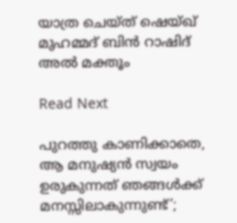യാത്ര ചെയ്ത് ഷെയ്ഖ് മുഹമ്മദ് ബിൻ റാഷിദ് അൽ മക്തൂം

Read Next

പുറത്തു കാണിക്കാതെ, ആ മനുഷ്യന്‍ സ്വയം ഉരുകുന്നത് ഞങ്ങള്‍ക്ക് മനസ്സിലാകുന്നുണ്ട്’;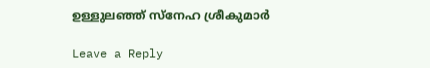ഉള്ളുലഞ്ഞ് സ്‌നേഹ ശ്രീകുമാര്‍

Leave a Reply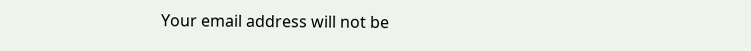Your email address will not be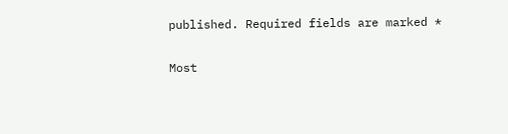published. Required fields are marked *

Most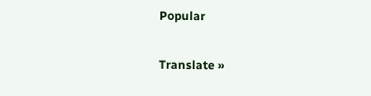Popular

Translate »